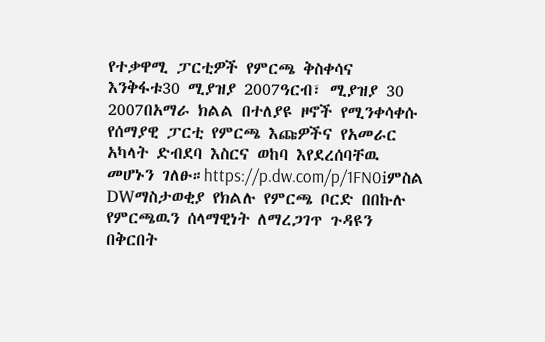የተቃዋሚ ፓርቲዎች የምርጫ ቅስቀሳና እንቅፋቱ30 ሚያዝያ 2007ዓርብ፣ ሚያዝያ 30 2007በአማራ ክልል በተለያዩ ዞኖች የሚንቀሳቀሱ የሰማያዊ ፓርቲ የምርጫ እጩዎችና የአመራር አካላት ድብደባ እስርና ወከባ እየደረሰባቸዉ መሆኑን ገለፁ።https://p.dw.com/p/1FN0iምስል DWማስታወቂያ የክልሉ የምርጫ ቦርድ በበኩሉ የምርጫዉን ሰላማዊነት ለማረጋገጥ ጉዳዩን በቅርበት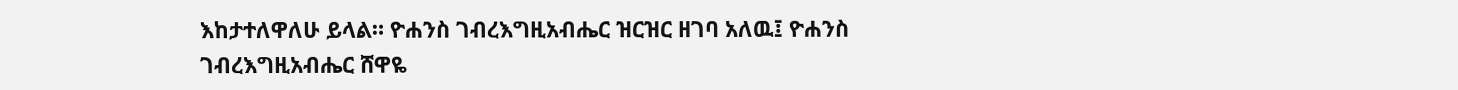እከታተለዋለሁ ይላል። ዮሐንስ ገብረእግዚአብሔር ዝርዝር ዘገባ አለዉ፤ ዮሐንስ ገብረእግዚአብሔር ሸዋዬ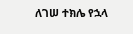ለገሠ ተክሌ የኋላ